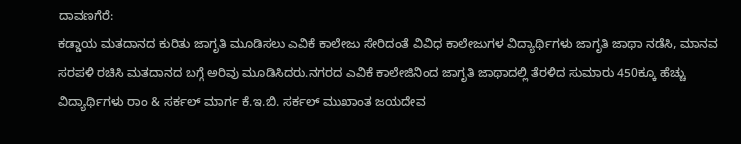ದಾವಣಗೆರೆ:
ಕಡ್ಡಾಯ ಮತದಾನದ ಕುರಿತು ಜಾಗೃತಿ ಮೂಡಿಸಲು ಎವಿಕೆ ಕಾಲೇಜು ಸೇರಿದಂತೆ ವಿವಿಧ ಕಾಲೇಜುಗಳ ವಿದ್ಯಾರ್ಥಿಗಳು ಜಾಗೃತಿ ಜಾಥಾ ನಡೆಸಿ, ಮಾನವ ಸರಪಳಿ ರಚಿಸಿ ಮತದಾನದ ಬಗ್ಗೆ ಅರಿವು ಮೂಡಿಸಿದರು.ನಗರದ ಎವಿಕೆ ಕಾಲೇಜಿನಿಂದ ಜಾಗೃತಿ ಜಾಥಾದಲ್ಲಿ ತೆರಳಿದ ಸುಮಾರು 450ಕ್ಕೂ ಹೆಚ್ಚು ವಿದ್ಯಾರ್ಥಿಗಳು ರಾಂ & ಸರ್ಕಲ್ ಮಾರ್ಗ ಕೆ.ಇ.ಬಿ. ಸರ್ಕಲ್ ಮುಖಾಂತ ಜಯದೇವ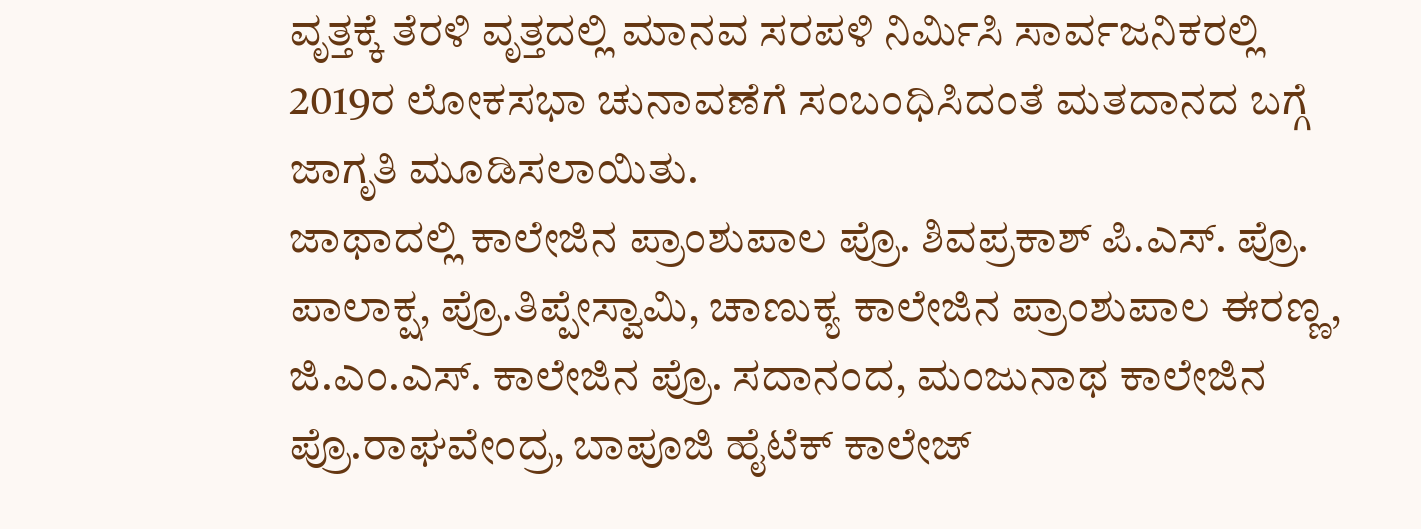ವೃತ್ತಕ್ಕೆ ತೆರಳಿ ವೃತ್ತದಲ್ಲಿ ಮಾನವ ಸರಪಳಿ ನಿರ್ಮಿಸಿ ಸಾರ್ವಜನಿಕರಲ್ಲಿ 2019ರ ಲೋಕಸಭಾ ಚುನಾವಣೆಗೆ ಸಂಬಂಧಿಸಿದಂತೆ ಮತದಾನದ ಬಗ್ಗೆ ಜಾಗೃತಿ ಮೂಡಿಸಲಾಯಿತು.
ಜಾಥಾದಲ್ಲಿ ಕಾಲೇಜಿನ ಪ್ರಾಂಶುಪಾಲ ಪ್ರೊ. ಶಿವಪ್ರಕಾಶ್ ಪಿ.ಎಸ್. ಪ್ರೊ. ಪಾಲಾಕ್ಷ, ಪ್ರೊ.ತಿಪ್ಪೇಸ್ವಾಮಿ, ಚಾಣುಕ್ಯ ಕಾಲೇಜಿನ ಪ್ರಾಂಶುಪಾಲ ಈರಣ್ಣ, ಜಿ.ಎಂ.ಎಸ್. ಕಾಲೇಜಿನ ಪ್ರೊ. ಸದಾನಂದ, ಮಂಜುನಾಥ ಕಾಲೇಜಿನ ಪ್ರೊ.ರಾಘವೇಂದ್ರ, ಬಾಪೂಜಿ ಹೈಟೆಕ್ ಕಾಲೇಜ್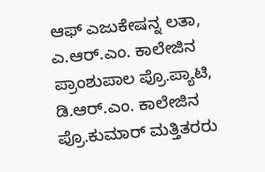ಆಫ್ ಎಜುಕೇಷನ್ನ ಲತಾ, ಎ.ಆರ್.ಎಂ. ಕಾಲೇಜಿನ ಪ್ರಾಂಶುಪಾಲ ಪ್ರೊ.ಪ್ಯಾಟಿ, ಡಿ.ಆರ್.ಎಂ. ಕಾಲೇಜಿನ ಪ್ರೊ.ಕುಮಾರ್ ಮತ್ತಿತರರು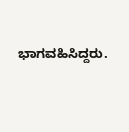ಭಾಗವಹಿಸಿದ್ದರು.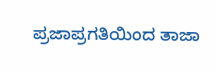ಪ್ರಜಾಪ್ರಗತಿಯಿಂದ ತಾಜಾ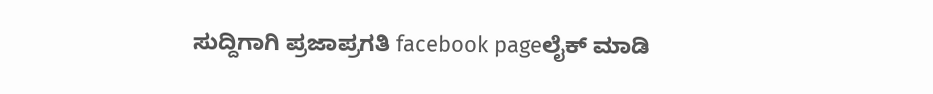ಸುದ್ದಿಗಾಗಿ ಪ್ರಜಾಪ್ರಗತಿ facebook pageಲೈಕ್ ಮಾಡಿ